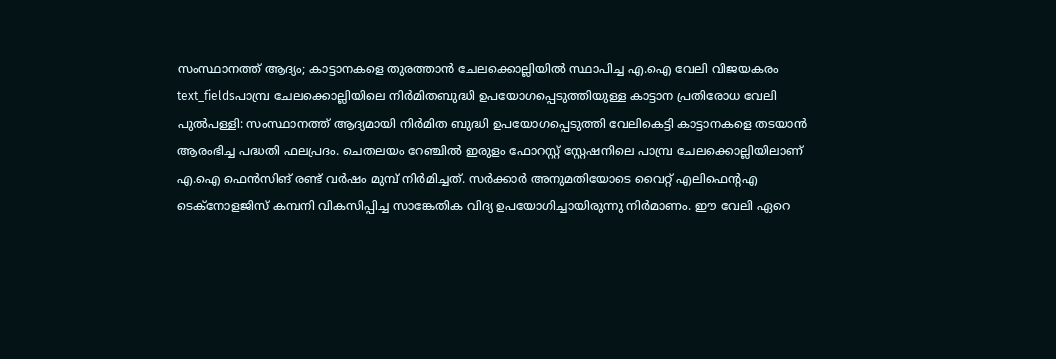സംസ്ഥാനത്ത് ആദ്യം; കാട്ടാനകളെ തുരത്താൻ ചേലക്കൊല്ലിയിൽ സ്ഥാപിച്ച എ.ഐ വേലി വിജയകരം
text_fieldsപാമ്പ്ര ചേലക്കൊല്ലിയിലെ നിർമിതബുദ്ധി ഉപയോഗപ്പെടുത്തിയുള്ള കാട്ടാന പ്രതിരോധ വേലി
പുൽപള്ളി: സംസ്ഥാനത്ത് ആദ്യമായി നിർമിത ബുദ്ധി ഉപയോഗപ്പെടുത്തി വേലികെട്ടി കാട്ടാനകളെ തടയാൻ ആരംഭിച്ച പദ്ധതി ഫലപ്രദം. ചെതലയം റേഞ്ചിൽ ഇരുളം ഫോറസ്റ്റ് സ്റ്റേഷനിലെ പാമ്പ്ര ചേലക്കൊല്ലിയിലാണ് എ.ഐ ഫെൻസിങ് രണ്ട് വർഷം മുമ്പ് നിർമിച്ചത്. സർക്കാർ അനുമതിയോടെ വൈറ്റ് എലിഫെന്റഎ ടെക്നോളജിസ് കമ്പനി വികസിപ്പിച്ച സാങ്കേതിക വിദ്യ ഉപയോഗിച്ചായിരുന്നു നിർമാണം. ഈ വേലി ഏറെ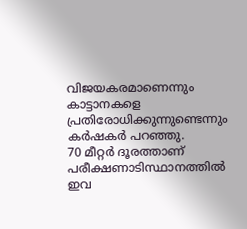വിജയകരമാണെന്നും കാട്ടാനകളെ പ്രതിരോധിക്കുന്നുണ്ടെന്നും കർഷകർ പറഞ്ഞു.
70 മീറ്റർ ദൂരത്താണ് പരീക്ഷണാടിസ്ഥാനത്തിൽ ഇവ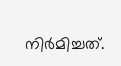നിർമിച്ചത്.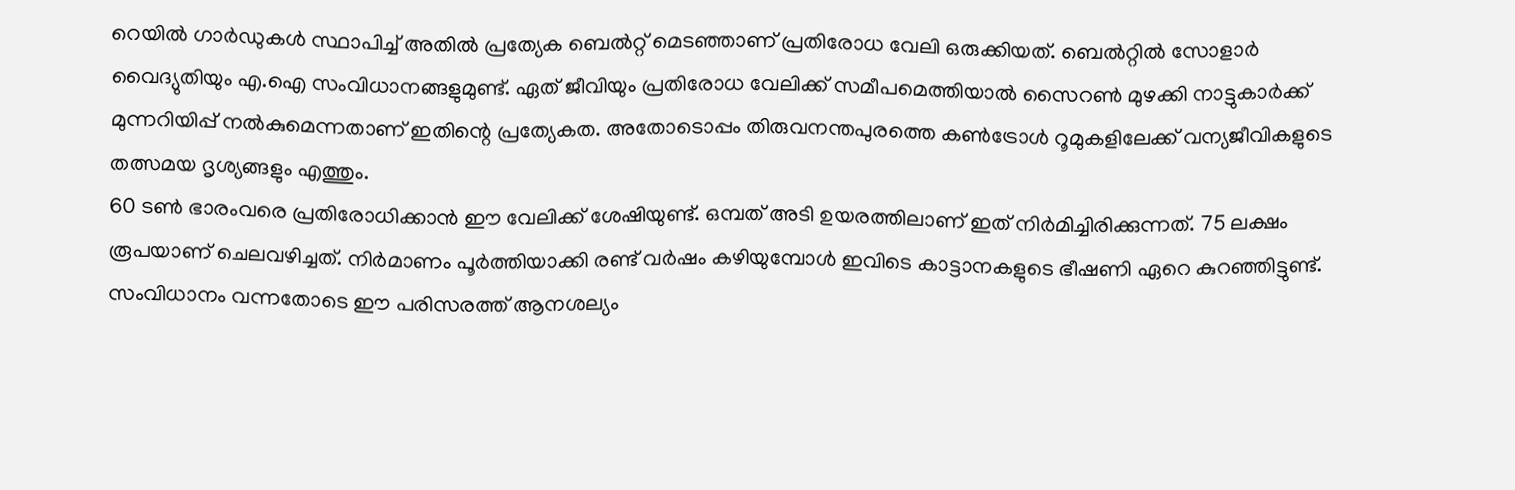റെയിൽ ഗാർഡുകൾ സ്ഥാപിച്ച് അതിൽ പ്രത്യേക ബെൽറ്റ് മെടഞ്ഞാണ് പ്രതിരോധ വേലി ഒരുക്കിയത്. ബെൽറ്റിൽ സോളാർ വൈദ്യുതിയും എ.ഐ സംവിധാനങ്ങളുമുണ്ട്. ഏത് ജീവിയും പ്രതിരോധ വേലിക്ക് സമീപമെത്തിയാൽ സൈറൺ മുഴക്കി നാട്ടുകാർക്ക് മുന്നറിയിപ്പ് നൽകുമെന്നതാണ് ഇതിന്റെ പ്രത്യേകത. അതോടൊപ്പം തിരുവനന്തപുരത്തെ കൺട്രോൾ റൂമുകളിലേക്ക് വന്യജീവികളുടെ തത്സമയ ദൃശ്യങ്ങളും എത്തും.
60 ടൺ ഭാരംവരെ പ്രതിരോധിക്കാൻ ഈ വേലിക്ക് ശേഷിയുണ്ട്. ഒമ്പത് അടി ഉയരത്തിലാണ് ഇത് നിർമിച്ചിരിക്കുന്നത്. 75 ലക്ഷം രൂപയാണ് ചെലവഴിച്ചത്. നിർമാണം പൂർത്തിയാക്കി രണ്ട് വർഷം കഴിയുമ്പോൾ ഇവിടെ കാട്ടാനകളുടെ ഭീഷണി ഏറെ കുറഞ്ഞിട്ടുണ്ട്. സംവിധാനം വന്നതോടെ ഈ പരിസരത്ത് ആനശല്യം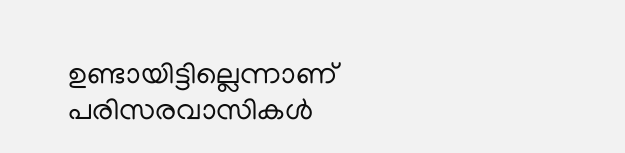ഉണ്ടായിട്ടില്ലെന്നാണ് പരിസരവാസികൾ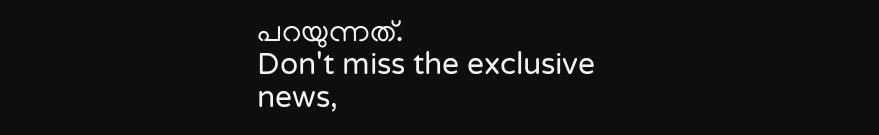പറയുന്നത്.
Don't miss the exclusive news,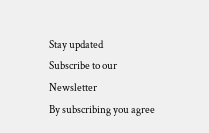Stay updated
Subscribe to our Newsletter
By subscribing you agree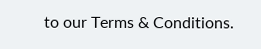to our Terms & Conditions.